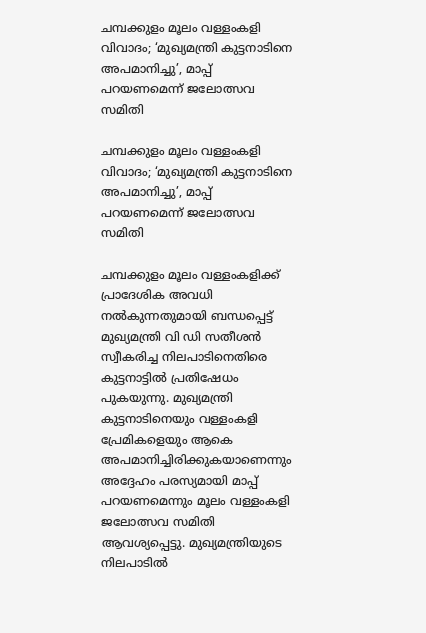ചമ്പക്കുളം മൂലം വള്ളംകളി വിവാദം; ‘മുഖ്യമന്ത്രി കുട്ടനാടിനെ അപമാനിച്ചു’, മാപ്പ് പറയണമെന്ന് ജലോത്സവ സമിതി

ചമ്പക്കുളം മൂലം വള്ളംകളി വിവാദം; ‘മുഖ്യമന്ത്രി കുട്ടനാടിനെ അപമാനിച്ചു’, മാപ്പ് പറയണമെന്ന് ജലോത്സവ സമിതി

ചമ്പക്കുളം മൂലം വള്ളംകളിക്ക് പ്രാദേശിക അവധി നൽകുന്നതുമായി ബന്ധപ്പെട്ട് മുഖ്യമന്ത്രി വി ഡി സതീശൻ സ്വീകരിച്ച നിലപാടിനെതിരെ കുട്ടനാട്ടിൽ പ്രതിഷേധം പുകയുന്നു. മുഖ്യമന്ത്രി കുട്ടനാടിനെയും വള്ളംകളി പ്രേമികളെയും ആകെ അപമാനിച്ചിരിക്കുകയാണെന്നും അദ്ദേഹം പരസ്യമായി മാപ്പ് പറയണമെന്നും മൂലം വള്ളംകളി ജലോത്സവ സമിതി ആവശ്യപ്പെട്ടു. മുഖ്യമന്ത്രിയുടെ നിലപാടിൽ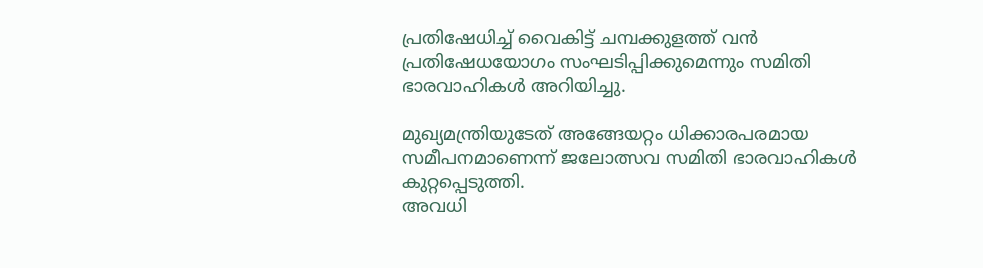പ്രതിഷേധിച്ച് വൈകിട്ട് ചമ്പക്കുളത്ത് വൻ പ്രതിഷേധയോഗം സംഘടിപ്പിക്കുമെന്നും സമിതി ഭാരവാഹികൾ അറിയിച്ചു.

മുഖ്യമന്ത്രിയുടേത് അങ്ങേയറ്റം ധിക്കാരപരമായ സമീപനമാണെന്ന് ജലോത്സവ സമിതി ഭാരവാഹികൾ കുറ്റപ്പെടുത്തി.
അവധി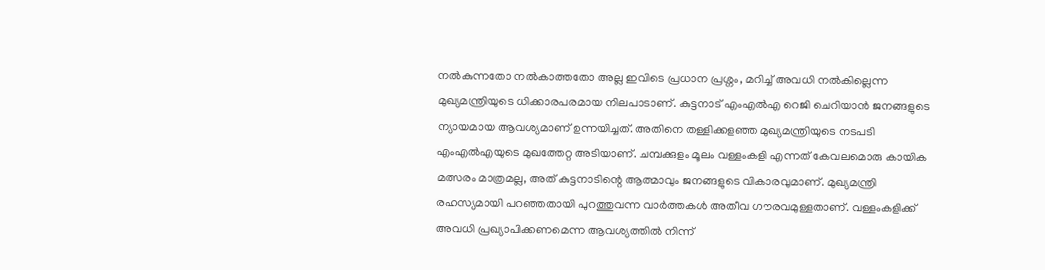നൽകുന്നതോ നൽകാത്തതോ അല്ല ഇവിടെ പ്രധാന പ്രശ്നം, മറിച്ച് അവധി നൽകില്ലെന്ന മുഖ്യമന്ത്രിയുടെ ധിക്കാരപരമായ നിലപാടാണ്. കുട്ടനാട് എംഎൽഎ റെജി ചെറിയാൻ ജനങ്ങളുടെ ന്യായമായ ആവശ്യമാണ് ഉന്നയിച്ചത്. അതിനെ തള്ളിക്കളഞ്ഞ മുഖ്യമന്ത്രിയുടെ നടപടി എംഎൽഎയുടെ മുഖത്തേറ്റ അടിയാണ്. ചമ്പക്കുളം മൂലം വള്ളംകളി എന്നത് കേവലമൊരു കായിക മത്സരം മാത്രമല്ല, അത് കുട്ടനാടിന്റെ ആത്മാവും ജനങ്ങളുടെ വികാരവുമാണ്. മുഖ്യമന്ത്രി രഹസ്യമായി പറഞ്ഞതായി പുറത്തുവന്ന വാർത്തകൾ അതീവ ഗൗരവമുള്ളതാണ്. വള്ളംകളിക്ക് അവധി പ്രഖ്യാപിക്കണമെന്ന ആവശ്യത്തിൽ നിന്ന്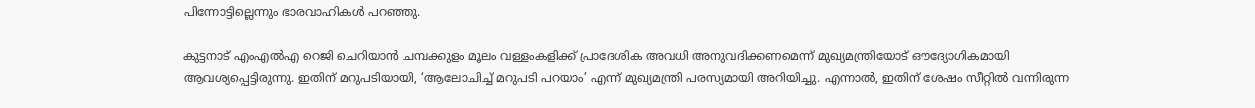പിന്നോട്ടില്ലെന്നും ഭാരവാഹികൾ പറഞ്ഞു.

കുട്ടനാട് എംഎൽഎ റെജി ചെറിയാൻ ചമ്പക്കുളം മൂലം വള്ളംകളിക്ക് പ്രാദേശിക അവധി അനുവദിക്കണമെന്ന് മുഖ്യമന്ത്രിയോട് ഔദ്യോഗികമായി ആവശ്യപ്പെട്ടിരുന്നു. ഇതിന് മറുപടിയായി, ‘ആലോചിച്ച് മറുപടി പറയാം’ എന്ന് മുഖ്യമന്ത്രി പരസ്യമായി അറിയിച്ചു. എന്നാൽ, ഇതിന് ശേഷം സീറ്റിൽ വന്നിരുന്ന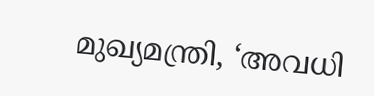മുഖ്യമന്ത്രി, ‘അവധി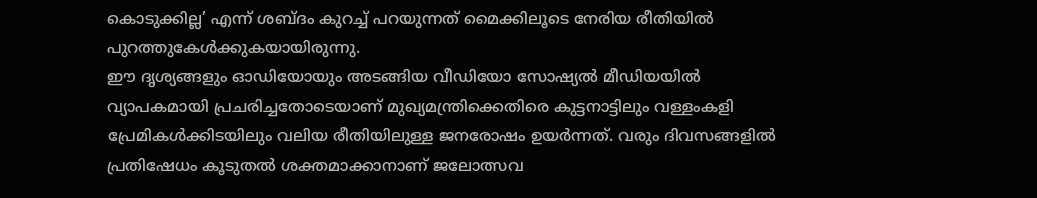കൊടുക്കില്ല’ എന്ന് ശബ്ദം കുറച്ച് പറയുന്നത് മൈക്കിലൂടെ നേരിയ രീതിയിൽ പുറത്തുകേൾക്കുകയായിരുന്നു.
ഈ ദൃശ്യങ്ങളും ഓഡിയോയും അടങ്ങിയ വീഡിയോ സോഷ്യൽ മീഡിയയിൽ വ്യാപകമായി പ്രചരിച്ചതോടെയാണ് മുഖ്യമന്ത്രിക്കെതിരെ കുട്ടനാട്ടിലും വള്ളംകളി പ്രേമികൾക്കിടയിലും വലിയ രീതിയിലുള്ള ജനരോഷം ഉയർന്നത്. വരും ദിവസങ്ങളിൽ പ്രതിഷേധം കൂടുതൽ ശക്തമാക്കാനാണ് ജലോത്സവ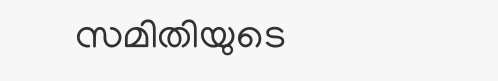സമിതിയുടെ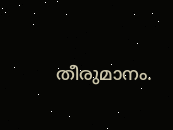തീരുമാനം.